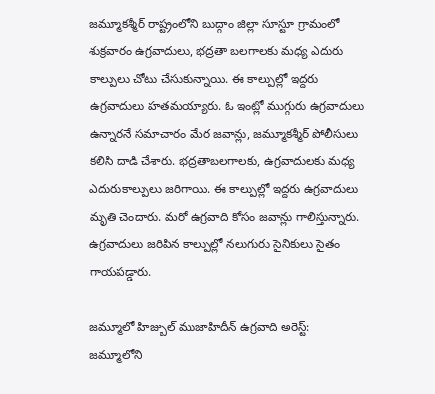జమ్మూకశ్మీర్ రాష్ట్రంలోని బుద్గాం జిల్లా సూస్టూ గ్రామంలో శుక్రవారం ఉగ్రవాదులు, భద్రతా బలగాలకు మధ్య ఎదురు కాల్పులు చోటు చేసుకున్నాయి. ఈ కాల్పుల్లో ఇద్దరు ఉగ్రవాదులు హతమయ్యారు. ఓ ఇంట్లో ముగ్గురు ఉగ్రవాదులు ఉన్నారనే సమాచారం మేర జవాన్లు, జమ్మూకశ్మీర్ పోలీసులు కలిసి దాడి చేశారు. భద్రతాబలగాలకు, ఉగ్రవాదులకు మధ్య ఎదురుకాల్పులు జరిగాయి. ఈ కాల్పుల్లో ఇద్దరు ఉగ్రవాదులు మృతి చెందారు. మరో ఉగ్రవాది కోసం జవాన్లు గాలిస్తున్నారు. ఉగ్రవాదులు జరిపిన కాల్పుల్లో నలుగురు సైనికులు సైతం గాయపడ్డారు.

జమ్మూలో హిజ్బుల్ ముజాహిదీన్ ఉగ్రవాది అరెస్ట్:
జమ్మూలోని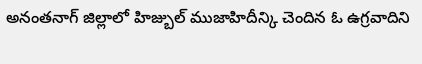అనంతనాగ్ జిల్లాలో హిజ్బుల్ ముజాహిదీన్కి చెందిన ఓ ఉగ్రవాదిని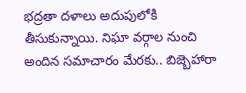భద్రతా దళాలు అదుపులోకి తీసుకున్నాయి. నిఘా వర్గాల నుంచి అందిన సమాచారం మేరకు.. బిజ్బెహారా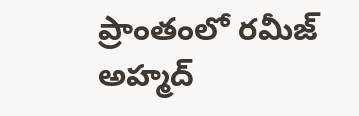ప్రాంతంలో రమీజ్ అహ్మద్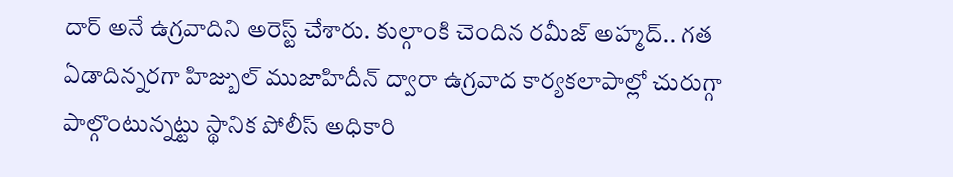దార్ అనే ఉగ్రవాదిని అరెస్ట్ చేశారు. కుల్గాంకి చెందిన రమీజ్ అహ్మద్.. గత ఏడాదిన్నరగా హిజ్బుల్ ముజాహిదీన్ ద్వారా ఉగ్రవాద కార్యకలాపాల్లో చురుగ్గా పాల్గొంటున్నట్టు స్థానిక పోలీస్ అధికారి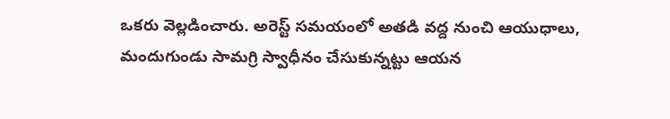ఒకరు వెల్లడించారు. అరెస్ట్ సమయంలో అతడి వద్ద నుంచి ఆయుధాలు, మందుగుండు సామగ్రి స్వాధీనం చేసుకున్నట్టు ఆయన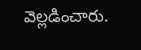వెల్లడించారు.